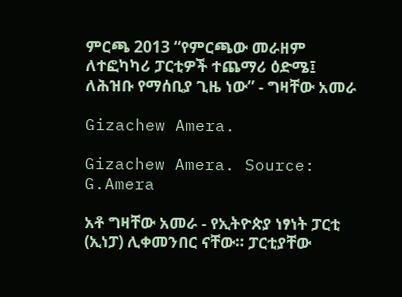ምርጫ 2013 “የምርጫው መራዘም ለተፎካካሪ ፓርቲዎች ተጨማሪ ዕድሜ፤ ለሕዝቡ የማሰቢያ ጊዜ ነው” - ግዛቸው አመራ

Gizachew Amera.

Gizachew Amera. Source: G.Amera

አቶ ግዛቸው አመራ - የኢትዮጵያ ነፃነት ፓርቲ (ኢነፓ) ሊቀመንበር ናቸው። ፓርቲያቸው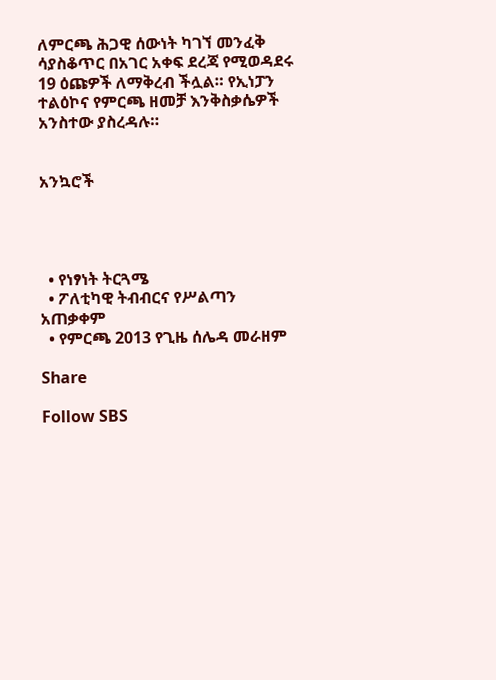ለምርጫ ሕጋዊ ሰውነት ካገኘ መንፈቅ ሳያስቆጥር በአገር አቀፍ ደረጃ የሚወዳደሩ 19 ዕጩዎች ለማቅረብ ችሏል። የኢነፓን ተልዕኮና የምርጫ ዘመቻ እንቅስቃሴዎች አንስተው ያስረዳሉ።


አንኳሮች




  • የነፃነት ትርጓሜ
  • ፖለቲካዊ ትብብርና የሥልጣን አጠቃቀም
  • የምርጫ 2013 የጊዜ ሰሌዳ መራዘም

Share

Follow SBS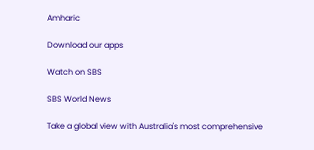Amharic

Download our apps

Watch on SBS

SBS World News

Take a global view with Australia's most comprehensive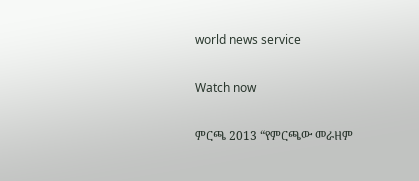world news service

Watch now

ምርጫ 2013 “የምርጫው መራዘም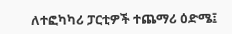ለተፎካካሪ ፓርቲዎች ተጨማሪ ዕድሜ፤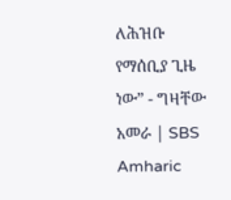ለሕዝቡ የማሰቢያ ጊዜ ነው” - ግዛቸው አመራ | SBS Amharic